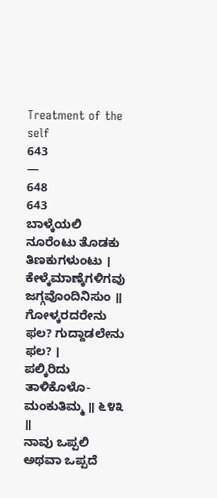Treatment of the self
643
—
648
643
ಬಾಳ್ಕೆಯಲಿ ನೂರೆಂಟು ತೊಡಕು ತಿಣಕುಗಳುಂಟು ।
ಕೇಳ್ಕೆಮಾಣ್ಕೆಗಳಿಗವು ಜಗ್ಗವೊಂದಿನಿಸುಂ ॥
ಗೋಳ್ಕರದರೇನು ಫಲ? ಗುದ್ದಾಡಲೇನು ಫಲ? ।
ಪಲ್ಕಿರಿದು ತಾಳಿಕೊಳೊ- ಮಂಕುತಿಮ್ಮ ॥ ೬೪೩ ॥
ನಾವು ಒಪ್ಪಲಿ ಅಥವಾ ಒಪ್ಪದೆ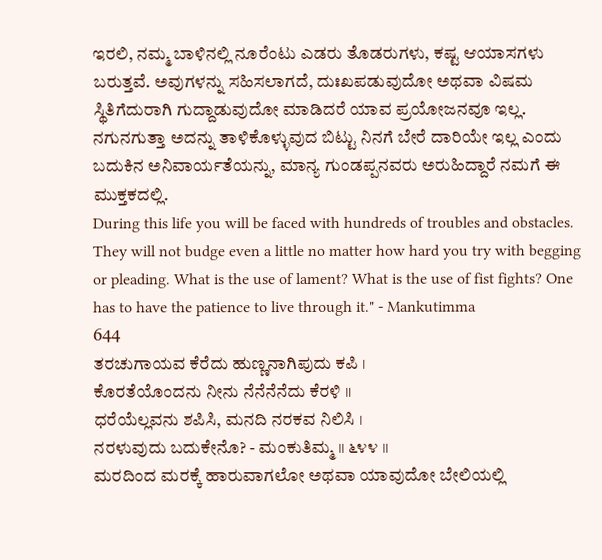ಇರಲಿ, ನಮ್ಮ ಬಾಳಿನಲ್ಲಿ ನೂರೆಂಟು ಎಡರು ತೊಡರುಗಳು, ಕಷ್ಟ ಆಯಾಸಗಳು ಬರುತ್ತವೆ. ಅವುಗಳನ್ನು ಸಹಿಸಲಾಗದೆ, ದುಃಖಪಡುವುದೋ ಅಥವಾ ವಿಷಮ ಸ್ಥಿತಿಗೆದುರಾಗಿ ಗುದ್ದಾಡುವುದೋ ಮಾಡಿದರೆ ಯಾವ ಪ್ರಯೋಜನವೂ ಇಲ್ಲ. ನಗುನಗುತ್ತಾ ಅದನ್ನು ತಾಳಿಕೊಳ್ಳುವುದ ಬಿಟ್ಟು ನಿನಗೆ ಬೇರೆ ದಾರಿಯೇ ಇಲ್ಲ ಎಂದು ಬದುಕಿನ ಅನಿವಾರ್ಯತೆಯನ್ನು, ಮಾನ್ಯ ಗುಂಡಪ್ಪನವರು ಅರುಹಿದ್ದಾರೆ ನಮಗೆ ಈ ಮುಕ್ತಕದಲ್ಲಿ.
During this life you will be faced with hundreds of troubles and obstacles. They will not budge even a little no matter how hard you try with begging or pleading. What is the use of lament? What is the use of fist fights? One has to have the patience to live through it." - Mankutimma
644
ತರಚುಗಾಯವ ಕೆರೆದು ಹುಣ್ಣನಾಗಿಪುದು ಕಪಿ ।
ಕೊರತೆಯೊಂದನು ನೀನು ನೆನೆನೆನೆದು ಕೆರಳಿ ॥
ಧರೆಯೆಲ್ಲವನು ಶಪಿಸಿ, ಮನದಿ ನರಕವ ನಿಲಿಸಿ ।
ನರಳುವುದು ಬದುಕೇನೊ? - ಮಂಕುತಿಮ್ಮ ॥ ೬೪೪ ॥
ಮರದಿಂದ ಮರಕ್ಕೆ ಹಾರುವಾಗಲೋ ಅಥವಾ ಯಾವುದೋ ಬೇಲಿಯಲ್ಲಿ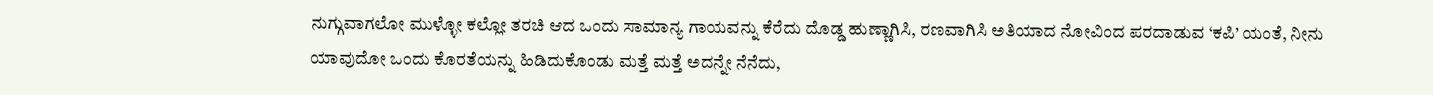ನುಗ್ಗುವಾಗಲೋ ಮುಳ್ಳೋ ಕಲ್ಲೋ ತರಚಿ ಆದ ಒಂದು ಸಾಮಾನ್ಯ ಗಾಯವನ್ನು ಕೆರೆದು ದೊಡ್ಡ ಹುಣ್ಣಾಗಿಸಿ, ರಣವಾಗಿಸಿ ಅತಿಯಾದ ನೋವಿಂದ ಪರದಾಡುವ ‘ಕಪಿ’ ಯಂತೆ, ನೀನು ಯಾವುದೋ ಒಂದು ಕೊರತೆಯನ್ನು ಹಿಡಿದುಕೊಂಡು ಮತ್ತೆ ಮತ್ತೆ ಅದನ್ನೇ ನೆನೆದು,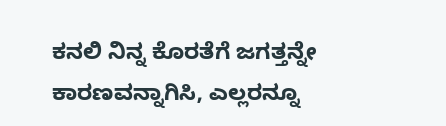ಕನಲಿ ನಿನ್ನ ಕೊರತೆಗೆ ಜಗತ್ತನ್ನೇ ಕಾರಣವನ್ನಾಗಿಸಿ, ಎಲ್ಲರನ್ನೂ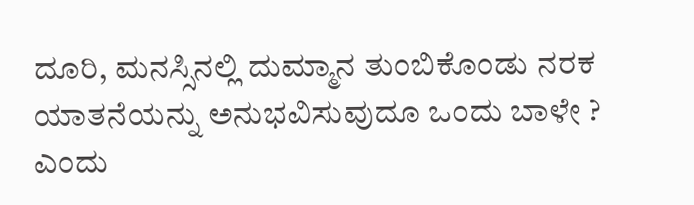ದೂರಿ, ಮನಸ್ಸಿನಲ್ಲಿ ದುಮ್ಮಾನ ತುಂಬಿಕೊಂಡು ನರಕ ಯಾತನೆಯನ್ನು ಅನುಭವಿಸುವುದೂ ಒಂದು ಬಾಳೇ ? ಎಂದು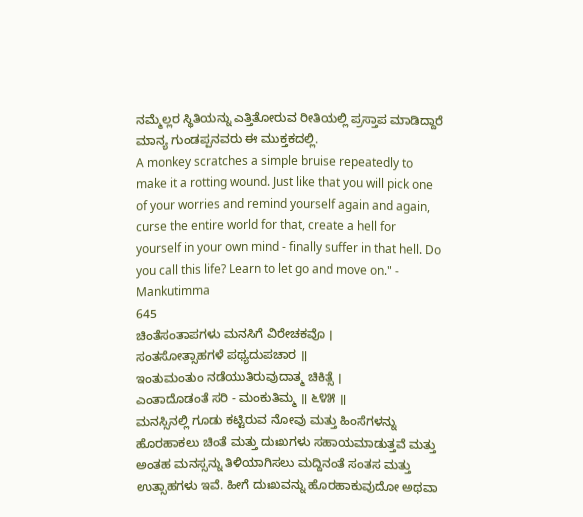ನಮ್ಮೆಲ್ಲರ ಸ್ಥಿತಿಯನ್ನು ಎತ್ತಿತೋರುವ ರೀತಿಯಲ್ಲಿ ಪ್ರಸ್ತಾಪ ಮಾಡಿದ್ದಾರೆ ಮಾನ್ಯ ಗುಂಡಪ್ಪನವರು ಈ ಮುಕ್ತಕದಲ್ಲಿ.
A monkey scratches a simple bruise repeatedly to make it a rotting wound. Just like that you will pick one of your worries and remind yourself again and again, curse the entire world for that, create a hell for yourself in your own mind - finally suffer in that hell. Do you call this life? Learn to let go and move on." - Mankutimma
645
ಚಿಂತೆಸಂತಾಪಗಳು ಮನಸಿಗೆ ವಿರೇಚಕವೊ ।
ಸಂತಸೋತ್ಸಾಹಗಳೆ ಪಥ್ಯದುಪಚಾರ ॥
ಇಂತುಮಂತುಂ ನಡೆಯುತಿರುವುದಾತ್ಮ ಚಿಕಿತ್ಸೆ ।
ಎಂತಾದೊಡಂತೆ ಸರಿ - ಮಂಕುತಿಮ್ಮ ॥ ೬೪೫ ॥
ಮನಸ್ಸಿನಲ್ಲಿ ಗೂಡು ಕಟ್ಟಿರುವ ನೋವು ಮತ್ತು ಹಿಂಸೆಗಳನ್ನು ಹೊರಹಾಕಲು ಚಿಂತೆ ಮತ್ತು ದುಃಖಗಳು ಸಹಾಯಮಾಡುತ್ತವೆ ಮತ್ತು ಅಂತಹ ಮನಸ್ಸನ್ನು ತಿಳಿಯಾಗಿಸಲು ಮದ್ದಿನಂತೆ ಸಂತಸ ಮತ್ತು ಉತ್ಸಾಹಗಳು ಇವೆ. ಹೀಗೆ ದುಃಖವನ್ನು ಹೊರಹಾಕುವುದೋ ಅಥವಾ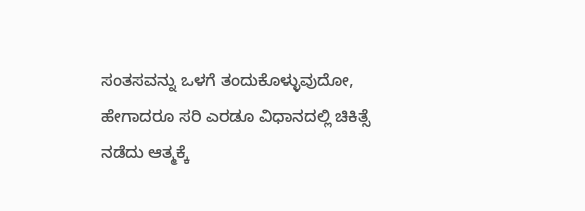ಸಂತಸವನ್ನು ಒಳಗೆ ತಂದುಕೊಳ್ಳುವುದೋ, ಹೇಗಾದರೂ ಸರಿ ಎರಡೂ ವಿಧಾನದಲ್ಲಿ ಚಿಕಿತ್ಸೆ ನಡೆದು ಆತ್ಮಕ್ಕೆ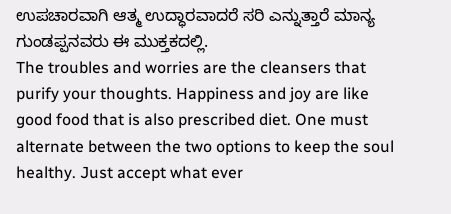ಉಪಚಾರವಾಗಿ ಆತ್ಮ ಉದ್ಧಾರವಾದರೆ ಸರಿ ಎನ್ನುತ್ತಾರೆ ಮಾನ್ಯ ಗುಂಡಪ್ಪನವರು ಈ ಮುಕ್ತಕದಲ್ಲಿ.
The troubles and worries are the cleansers that purify your thoughts. Happiness and joy are like good food that is also prescribed diet. One must alternate between the two options to keep the soul healthy. Just accept what ever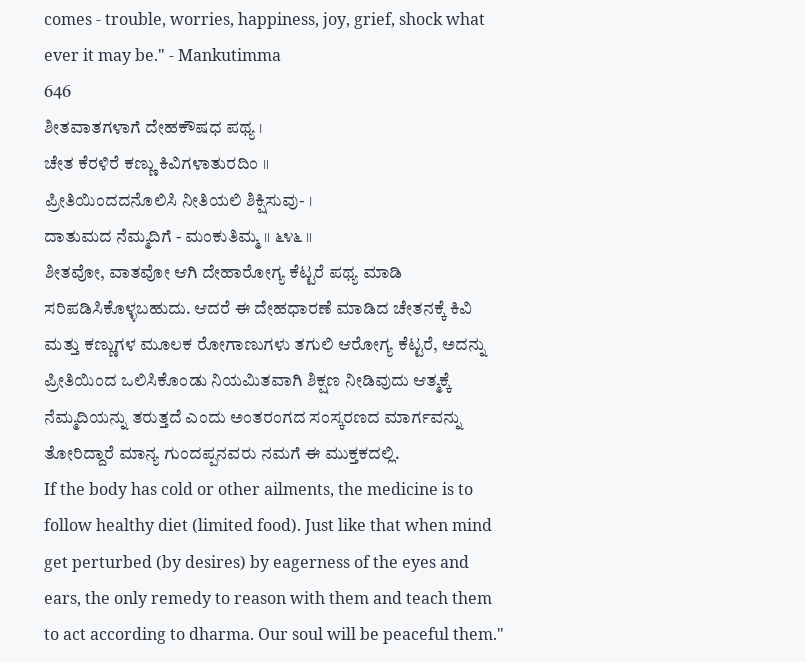comes - trouble, worries, happiness, joy, grief, shock what ever it may be." - Mankutimma
646
ಶೀತವಾತಗಳಾಗೆ ದೇಹಕೌಷಧ ಪಥ್ಯ ।
ಚೇತ ಕೆರಳಿರೆ ಕಣ್ಣು ಕಿವಿಗಳಾತುರದಿಂ ॥
ಪ್ರೀತಿಯಿಂದದನೊಲಿಸಿ ನೀತಿಯಲಿ ಶಿಕ್ಷಿಸುವು- ।
ದಾತುಮದ ನೆಮ್ಮದಿಗೆ - ಮಂಕುತಿಮ್ಮ ॥ ೬೪೬ ॥
ಶೀತವೋ, ವಾತವೋ ಆಗಿ ದೇಹಾರೋಗ್ಯ ಕೆಟ್ಟರೆ ಪಥ್ಯ ಮಾಡಿ ಸರಿಪಡಿಸಿಕೊಳ್ಳಬಹುದು. ಆದರೆ ಈ ದೇಹಧಾರಣೆ ಮಾಡಿದ ಚೇತನಕ್ಕೆ ಕಿವಿ ಮತ್ತು ಕಣ್ಣುಗಳ ಮೂಲಕ ರೋಗಾಣುಗಳು ತಗುಲಿ ಆರೋಗ್ಯ ಕೆಟ್ಟರೆ, ಅದನ್ನು ಪ್ರೀತಿಯಿಂದ ಒಲಿಸಿಕೊಂಡು ನಿಯಮಿತವಾಗಿ ಶಿಕ್ಷಣ ನೀಡಿವುದು ಆತ್ಮಕ್ಕೆ ನೆಮ್ಮದಿಯನ್ನು ತರುತ್ತದೆ ಎಂದು ಅಂತರಂಗದ ಸಂಸ್ಕರಣದ ಮಾರ್ಗವನ್ನು ತೋರಿದ್ದಾರೆ ಮಾನ್ಯ ಗುಂದಪ್ಪನವರು ನಮಗೆ ಈ ಮುಕ್ತಕದಲ್ಲಿ.
If the body has cold or other ailments, the medicine is to follow healthy diet (limited food). Just like that when mind get perturbed (by desires) by eagerness of the eyes and ears, the only remedy to reason with them and teach them to act according to dharma. Our soul will be peaceful them."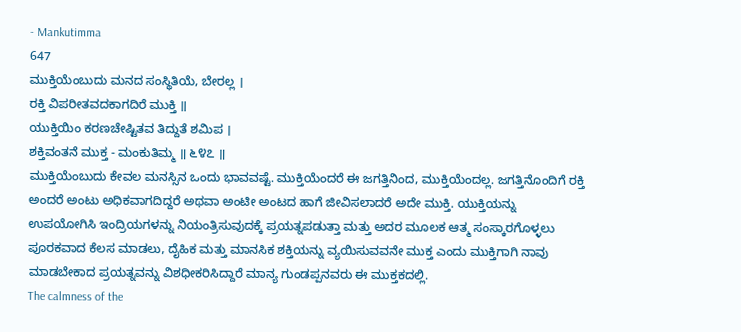- Mankutimma
647
ಮುಕ್ತಿಯೆಂಬುದು ಮನದ ಸಂಸ್ಥಿತಿಯೆ, ಬೇರಲ್ಲ ।
ರಕ್ತಿ ವಿಪರೀತವದಕಾಗದಿರೆ ಮುಕ್ತಿ ॥
ಯುಕ್ತಿಯಿಂ ಕರಣಚೇಷ್ಟಿತವ ತಿದ್ದುತೆ ಶಮಿಪ ।
ಶಕ್ತಿವಂತನೆ ಮುಕ್ತ - ಮಂಕುತಿಮ್ಮ ॥ ೬೪೭ ॥
ಮುಕ್ತಿಯೆಂಬುದು ಕೇವಲ ಮನಸ್ಸಿನ ಒಂದು ಭಾವವಷ್ಟೆ. ಮುಕ್ತಿಯೆಂದರೆ ಈ ಜಗತ್ತಿನಿಂದ, ಮುಕ್ತಿಯೆಂದಲ್ಲ. ಜಗತ್ತಿನೊಂದಿಗೆ ರಕ್ತಿ ಅಂದರೆ ಅಂಟು ಅಧಿಕವಾಗದಿದ್ದರೆ ಅಥವಾ ಅಂಟೀ ಅಂಟದ ಹಾಗೆ ಜೀವಿಸಲಾದರೆ ಅದೇ ಮುಕ್ತಿ. ಯುಕ್ತಿಯನ್ನು ಉಪಯೋಗಿಸಿ ಇಂದ್ರಿಯಗಳನ್ನು ನಿಯಂತ್ರಿಸುವುದಕ್ಕೆ ಪ್ರಯತ್ನಪಡುತ್ತಾ ಮತ್ತು ಅದರ ಮೂಲಕ ಆತ್ಮ ಸಂಸ್ಕಾರಗೊಳ್ಳಲು ಪೂರಕವಾದ ಕೆಲಸ ಮಾಡಲು, ದೈಹಿಕ ಮತ್ತು ಮಾನಸಿಕ ಶಕ್ತಿಯನ್ನು ವ್ಯಯಿಸುವವನೇ ಮುಕ್ತ ಎಂದು ಮುಕ್ತಿಗಾಗಿ ನಾವು ಮಾಡಬೇಕಾದ ಪ್ರಯತ್ನವನ್ನು ವಿಶಧೀಕರಿಸಿದ್ದಾರೆ ಮಾನ್ಯ ಗುಂಡಪ್ಪನವರು ಈ ಮುಕ್ತಕದಲ್ಲಿ.
The calmness of the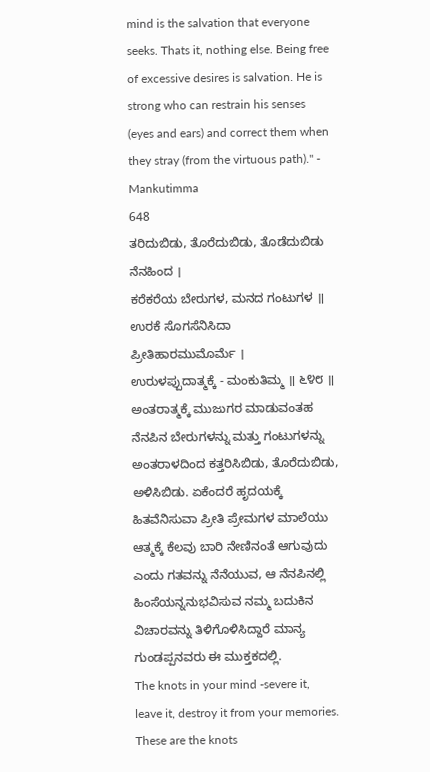mind is the salvation that everyone seeks. Thats it, nothing else. Being free of excessive desires is salvation. He is strong who can restrain his senses (eyes and ears) and correct them when they stray (from the virtuous path)." - Mankutimma
648
ತರಿದುಬಿಡು, ತೊರೆದುಬಿಡು, ತೊಡೆದುಬಿಡು ನೆನಹಿಂದ ।
ಕರೆಕರೆಯ ಬೇರುಗಳ, ಮನದ ಗಂಟುಗಳ ॥
ಉರಕೆ ಸೊಗಸೆನಿಸಿದಾ ಪ್ರೀತಿಹಾರಮುಮೊರ್ಮೆ ।
ಉರುಳಪ್ಪುದಾತ್ಮಕ್ಕೆ - ಮಂಕುತಿಮ್ಮ ॥ ೬೪೮ ॥
ಅಂತರಾತ್ಮಕ್ಕೆ ಮುಜುಗರ ಮಾಡುವಂತಹ ನೆನಪಿನ ಬೇರುಗಳನ್ನು ಮತ್ತು ಗಂಟುಗಳನ್ನು ಅಂತರಾಳದಿಂದ ಕತ್ತರಿಸಿಬಿಡು, ತೊರೆದುಬಿಡು, ಅಳಿಸಿಬಿಡು. ಏಕೆಂದರೆ ಹೃದಯಕ್ಕೆ ಹಿತವೆನಿಸುವಾ ಪ್ರೀತಿ ಪ್ರೇಮಗಳ ಮಾಲೆಯು ಆತ್ಮಕ್ಕೆ ಕೆಲವು ಬಾರಿ ನೇಣಿನಂತೆ ಆಗುವುದು ಎಂದು ಗತವನ್ನು ನೆನೆಯುವ, ಆ ನೆನಪಿನಲ್ಲಿ ಹಿಂಸೆಯನ್ನನುಭವಿಸುವ ನಮ್ಮ ಬದುಕಿನ ವಿಚಾರವನ್ನು ತಿಳಿಗೊಳಿಸಿದ್ದಾರೆ ಮಾನ್ಯ ಗುಂಡಪ್ಪನವರು ಈ ಮುಕ್ತಕದಲ್ಲಿ.
The knots in your mind -severe it, leave it, destroy it from your memories. These are the knots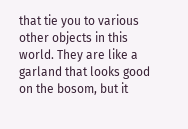that tie you to various other objects in this world. They are like a garland that looks good on the bosom, but it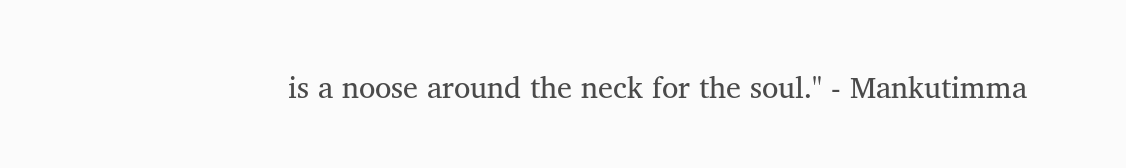is a noose around the neck for the soul." - Mankutimma